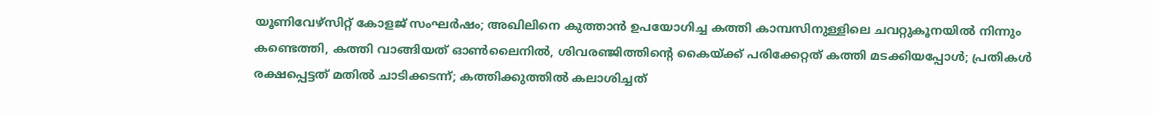യൂണിവേഴ്‌സിറ്റ് കോളജ് സംഘര്‍ഷം; അഖിലിനെ കുത്താന്‍ ഉപയോഗിച്ച കത്തി കാമ്പസിനുള്ളിലെ ചവറ്റുകൂനയില്‍ നിന്നും കണ്ടെത്തി, കത്തി വാങ്ങിയത് ഓണ്‍ലൈനില്‍, ശിവരഞ്ജിത്തിന്റെ കൈയ്ക്ക് പരിക്കേറ്റത് കത്തി മടക്കിയപ്പോള്‍; പ്രതികള്‍ രക്ഷപ്പെട്ടത് മതില്‍ ചാടിക്കടന്ന്; കത്തിക്കുത്തില്‍ കലാശിച്ചത്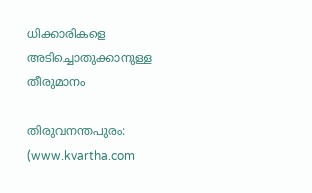ധിക്കാരികളെ അടിച്ചൊതുക്കാനുള്ള തീരുമാനം

തിരുവനന്തപുരം: (www.kvartha.com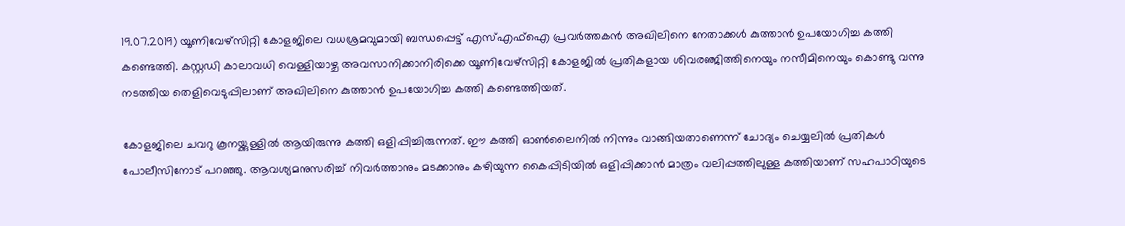19.07.2019) യൂണിവേഴ്സിറ്റി കോളജിലെ വധശ്രമവുമായി ബന്ധപ്പെട്ട് എസ്എഫ്ഐ പ്രവര്‍ത്തകന്‍ അഖിലിനെ നേതാക്കള്‍ കുത്താന്‍ ഉപയോഗിച്ച കത്തി കണ്ടെത്തി. കസ്റ്റഡി കാലാവധി വെള്ളിയാഴ്ച അവസാനിക്കാനിരിക്കെ യൂണിവേഴ്സിറ്റി കോളജില്‍ പ്രതികളായ ശിവരഞ്ജിത്തിനെയും നസീമിനെയും കൊണ്ടു വന്നു നടത്തിയ തെളിവെടുപ്പിലാണ് അഖിലിനെ കുത്താന്‍ ഉപയോഗിച്ച കത്തി കണ്ടെത്തിയത്.

കോളജിലെ ചവറു കൂനയ്ക്കുള്ളില്‍ ആയിരുന്നു കത്തി ഒളിപ്പിച്ചിരുന്നത്. ഈ കത്തി ഓണ്‍ലൈനില്‍ നിന്നും വാങ്ങിയതാണെന്ന് ചോദ്യം ചെയ്യലില്‍ പ്രതികള്‍ പോലീസിനോട് പറഞ്ഞു. ആവശ്യമനുസരിച്ച് നിവര്‍ത്താനും മടക്കാനും കഴിയുന്ന കൈപ്പിടിയില്‍ ഒളിപ്പിക്കാന്‍ മാത്രം വലിപ്പത്തിലുള്ള കത്തിയാണ് സഹപാഠിയുടെ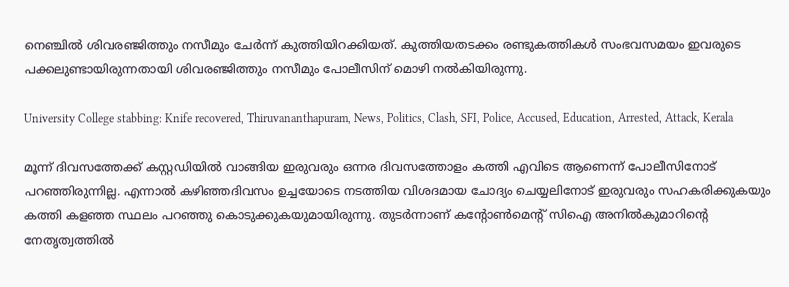നെഞ്ചില്‍ ശിവരഞ്ജിത്തും നസീമും ചേര്‍ന്ന് കുത്തിയിറക്കിയത്. കുത്തിയതടക്കം രണ്ടുകത്തികള്‍ സംഭവസമയം ഇവരുടെ പക്കലുണ്ടായിരുന്നതായി ശിവരഞ്ജിത്തും നസീമും പോലീസിന് മൊഴി നല്‍കിയിരുന്നു.

University College stabbing: Knife recovered, Thiruvananthapuram, News, Politics, Clash, SFI, Police, Accused, Education, Arrested, Attack, Kerala

മൂന്ന് ദിവസത്തേക്ക് കസ്റ്റഡിയില്‍ വാങ്ങിയ ഇരുവരും ഒന്നര ദിവസത്തോളം കത്തി എവിടെ ആണെന്ന് പോലീസിനോട് പറഞ്ഞിരുന്നില്ല. എന്നാല്‍ കഴിഞ്ഞദിവസം ഉച്ചയോടെ നടത്തിയ വിശദമായ ചോദ്യം ചെയ്യലിനോട് ഇരുവരും സഹകരിക്കുകയും കത്തി കളഞ്ഞ സ്ഥലം പറഞ്ഞു കൊടുക്കുകയുമായിരുന്നു. തുടര്‍ന്നാണ് കന്റോണ്‍മെന്റ് സിഐ അനില്‍കുമാറിന്റെ നേതൃത്വത്തില്‍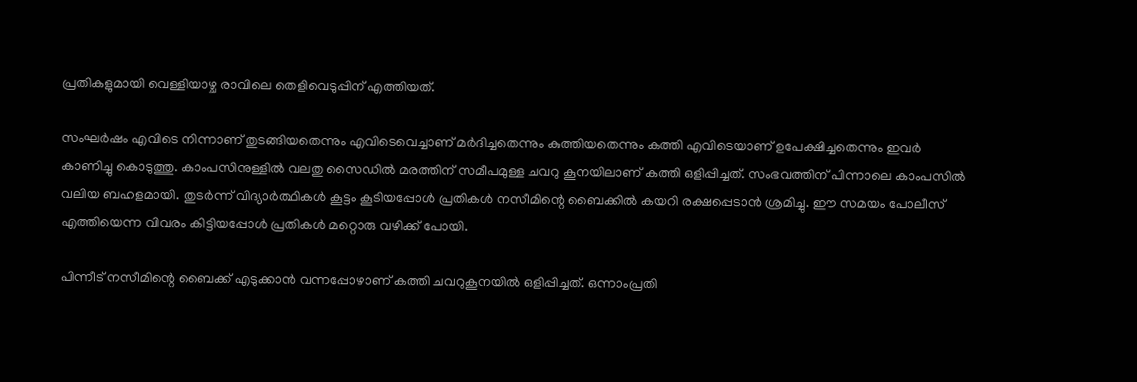പ്രതികളുമായി വെള്ളിയാഴ്ച രാവിലെ തെളിവെടുപ്പിന് എത്തിയത്.

സംഘര്‍ഷം എവിടെ നിന്നാണ് തുടങ്ങിയതെന്നും എവിടെവെച്ചാണ് മര്‍ദിച്ചതെന്നും കുത്തിയതെന്നും കത്തി എവിടെയാണ് ഉപേക്ഷിച്ചതെന്നും ഇവര്‍ കാണിച്ചു കൊടുത്തു. കാംപസിനുള്ളില്‍ വലതു സൈഡില്‍ മരത്തിന് സമീപമുള്ള ചവറു കൂനയിലാണ് കത്തി ഒളിപ്പിച്ചത്. സംഭവത്തിന് പിന്നാലെ കാംപസില്‍ വലിയ ബഹളമായി. തുടര്‍ന്ന് വിദ്യാര്‍ത്ഥികള്‍ കൂട്ടം കൂടിയപ്പോള്‍ പ്രതികള്‍ നസീമിന്റെ ബൈക്കില്‍ കയറി രക്ഷപ്പെടാന്‍ ശ്രമിച്ചു. ഈ സമയം പോലീസ് എത്തിയെന്ന വിവരം കിട്ടിയപ്പോള്‍ പ്രതികള്‍ മറ്റൊരു വഴിക്ക് പോയി.

പിന്നീട് നസീമിന്റെ ബൈക്ക് എടുക്കാന്‍ വന്നപ്പോഴാണ് കത്തി ചവറുകൂനയില്‍ ഒളിപ്പിച്ചത്. ഒന്നാംപ്രതി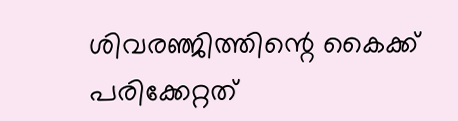ശിവരഞ്ജിത്തിന്റെ കൈക്ക് പരിക്കേറ്റത്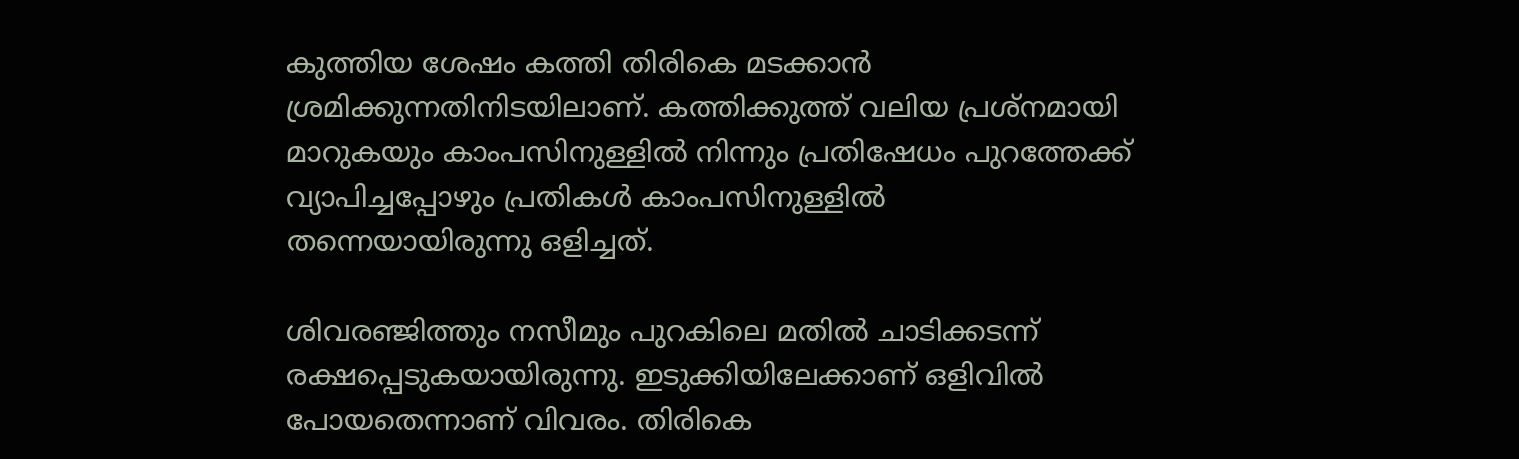കുത്തിയ ശേഷം കത്തി തിരികെ മടക്കാന്‍ ശ്രമിക്കുന്നതിനിടയിലാണ്. കത്തിക്കുത്ത് വലിയ പ്രശ്നമായി മാറുകയും കാംപസിനുള്ളില്‍ നിന്നും പ്രതിഷേധം പുറത്തേക്ക് വ്യാപിച്ചപ്പോഴും പ്രതികള്‍ കാംപസിനുള്ളില്‍ തന്നെയായിരുന്നു ഒളിച്ചത്.

ശിവരഞ്ജിത്തും നസീമും പുറകിലെ മതില്‍ ചാടിക്കടന്ന് രക്ഷപ്പെടുകയായിരുന്നു. ഇടുക്കിയിലേക്കാണ് ഒളിവില്‍ പോയതെന്നാണ് വിവരം. തിരികെ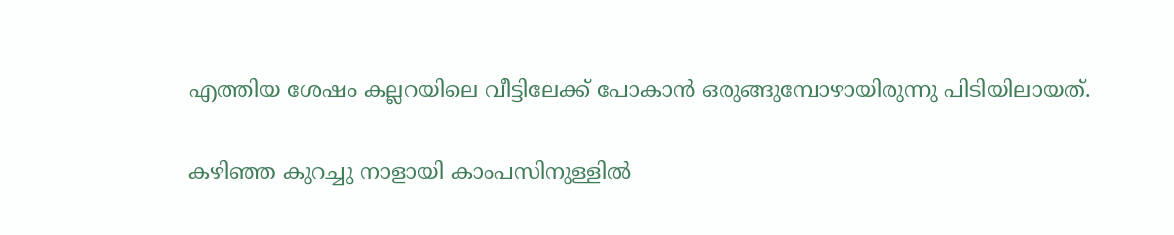എത്തിയ ശേഷം കല്ലറയിലെ വീട്ടിലേക്ക് പോകാന്‍ ഒരുങ്ങുമ്പോഴായിരുന്നു പിടിയിലായത്.

കഴിഞ്ഞ കുറച്ചു നാളായി കാംപസിനുള്ളില്‍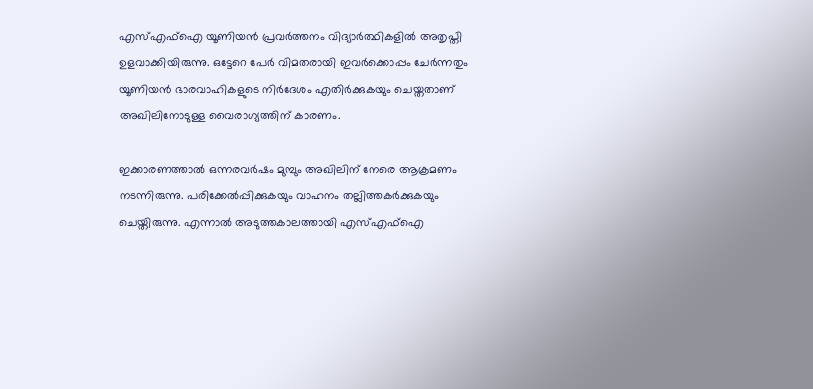എസ്എഫ്ഐ യൂണിയന്‍ പ്രവര്‍ത്തനം വിദ്യാര്‍ത്ഥികളില്‍ അതൃപ്തി ഉളവാക്കിയിരുന്നു. ഒട്ടേറെ പേര്‍ വിമതരായി ഇവര്‍ക്കൊപ്പം ചേര്‍ന്നതും യൂണിയന്‍ ഭാരവാഹികളുടെ നിര്‍ദേശം എതിര്‍ക്കുകയും ചെയ്തതാണ് അഖിലിനോടുള്ള വൈരാഗ്യത്തിന് കാരണം.

ഇക്കാരണത്താല്‍ ഒന്നരവര്‍ഷം മുമ്പും അഖിലിന് നേരെ ആക്രമണം നടന്നിരുന്നു. പരിക്കേല്‍പ്പിക്കുകയും വാഹനം തല്ലിത്തകര്‍ക്കുകയും ചെയ്തിരുന്നു. എന്നാല്‍ അടുത്തകാലത്തായി എസ്എഫ്ഐ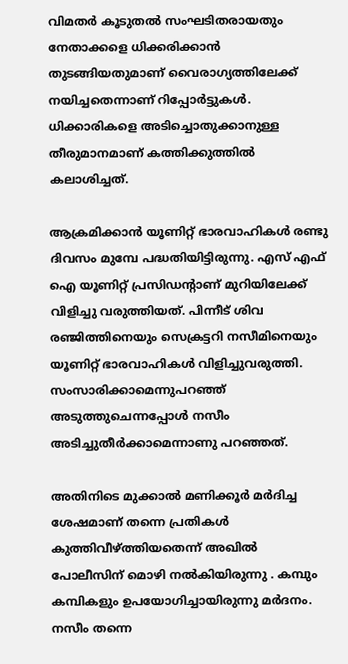വിമതര്‍ കൂടുതല്‍ സംഘടിതരായതും നേതാക്കളെ ധിക്കരിക്കാന്‍ തുടങ്ങിയതുമാണ് വൈരാഗ്യത്തിലേക്ക് നയിച്ചതെന്നാണ് റിപ്പോര്‍ട്ടുകള്‍. ധിക്കാരികളെ അടിച്ചൊതുക്കാനുള്ള തീരുമാനമാണ് കത്തിക്കുത്തില്‍ കലാശിച്ചത്.

ആക്രമിക്കാന്‍ യൂണിറ്റ് ഭാരവാഹികള്‍ രണ്ടു ദിവസം മുമ്പേ പദ്ധതിയിട്ടിരുന്നു. എസ് എഫ് ഐ യൂണിറ്റ് പ്രസിഡന്റാണ് മുറിയിലേക്ക് വിളിച്ചു വരുത്തിയത്. പിന്നീട് ശിവ രഞ്ജിത്തിനെയും സെക്രട്ടറി നസീമിനെയും യൂണിറ്റ് ഭാരവാഹികള്‍ വിളിച്ചുവരുത്തി. സംസാരിക്കാമെന്നുപറഞ്ഞ് അടുത്തുചെന്നപ്പോള്‍ നസീം അടിച്ചുതീര്‍ക്കാമെന്നാണു പറഞ്ഞത്.

അതിനിടെ മുക്കാല്‍ മണിക്കൂര്‍ മര്‍ദിച്ച ശേഷമാണ് തന്നെ പ്രതികള്‍ കുത്തിവീഴ്ത്തിയതെന്ന് അഖില്‍ പോലീസിന് മൊഴി നല്‍കിയിരുന്നു . കമ്പും കമ്പികളും ഉപയോഗിച്ചായിരുന്നു മര്‍ദനം. നസീം തന്നെ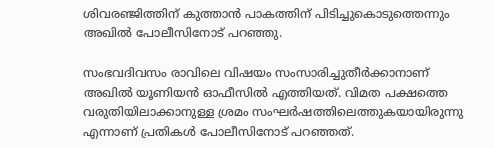ശിവരഞ്ജിത്തിന് കുത്താന്‍ പാകത്തിന് പിടിച്ചുകൊടുത്തെന്നും അഖില്‍ പോലീസിനോട് പറഞ്ഞു.

സംഭവദിവസം രാവിലെ വിഷയം സംസാരിച്ചുതീര്‍ക്കാനാണ് അഖില്‍ യൂണിയന്‍ ഓഫീസില്‍ എത്തിയത്. വിമത പക്ഷത്തെ വരുതിയിലാക്കാനുള്ള ശ്രമം സംഘര്‍ഷത്തിലെത്തുകയായിരുന്നു എന്നാണ് പ്രതികള്‍ പോലീസിനോട് പറഞ്ഞത്.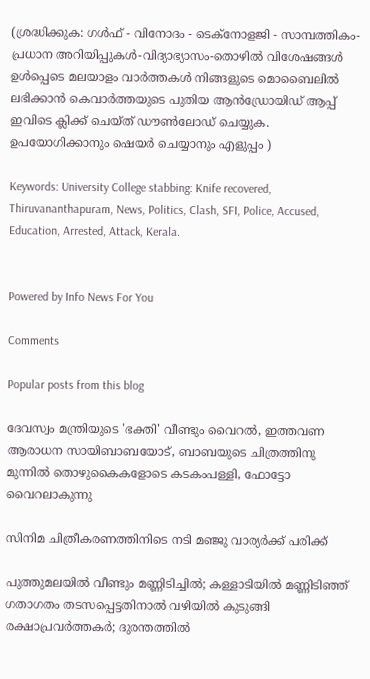(ശ്രദ്ധിക്കുക: ഗൾഫ് - വിനോദം - ടെക്നോളജി - സാമ്പത്തികം- പ്രധാന അറിയിപ്പുകൾ-വിദ്യാഭ്യാസം-തൊഴിൽ വിശേഷങ്ങൾ ഉൾപ്പെടെ മലയാളം വാർത്തകൾ നിങ്ങളുടെ മൊബൈലിൽ ലഭിക്കാൻ കെവാർത്തയുടെ പുതിയ ആൻഡ്രോയിഡ് ആപ്പ് ഇവിടെ ക്ലിക്ക് ചെയ്ത് ഡൗൺലോഡ് ചെയ്യുക. ഉപയോഗിക്കാനും ഷെയർ ചെയ്യാനും എളുപ്പം )

Keywords: University College stabbing: Knife recovered, Thiruvananthapuram, News, Politics, Clash, SFI, Police, Accused, Education, Arrested, Attack, Kerala.


Powered by Info News For You

Comments

Popular posts from this blog

ദേവസ്വം മന്ത്രിയുടെ 'ഭക്തി' വീണ്ടും വൈറല്‍, ഇത്തവണ ആരാധന സായിബാബയോട്, ബാബയുടെ ചിത്രത്തിനു മുന്നില്‍ തൊഴുകൈകളോടെ കടകംപള്ളി, ഫോട്ടോ വൈറലാകുന്നു

സിനിമ ചിത്രീകരണത്തിനിടെ നടി മഞ്ജു വാര്യര്‍ക്ക് പരിക്ക്

പുത്തുമലയില്‍ വീണ്ടും മണ്ണിടിച്ചില്‍; കള്ളാടിയില്‍ മണ്ണിടിഞ്ഞ് ഗതാഗതം തടസപ്പെട്ടതിനാല്‍ വഴിയില്‍ കുടുങ്ങി രക്ഷാപ്രവര്‍ത്തകര്‍; ദുരന്തത്തില്‍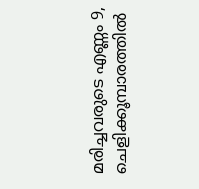മരിച്ചവരുടെ എണ്ണം 9, ചെളിക്കൂമ്പാരത്തില്‍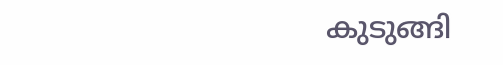കുടുങ്ങി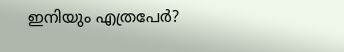ഇനിയും എത്രപേര്‍?